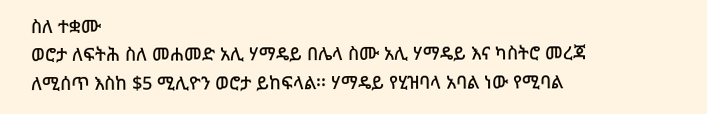ስለ ተቋሙ
ወሮታ ለፍትሕ ስለ መሐመድ አሊ ሃማዴይ በሌላ ስሙ አሊ ሃማዴይ እና ካስትሮ መረጃ ለሚሰጥ እስከ $5 ሚሊዮን ወሮታ ይከፍላል፡፡ ሃማዴይ የሂዝባላ አባል ነው የሚባል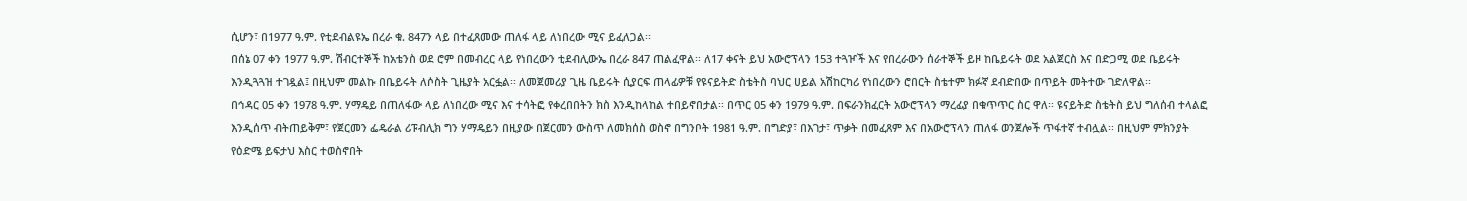ሲሆን፣ በ1977 ዓ.ም. የቲደብልዩኤ በረራ ቁ. 847ን ላይ በተፈጸመው ጠለፋ ላይ ለነበረው ሚና ይፈለጋል፡፡
በሰኔ 07 ቀን 1977 ዓ.ም. ሽብርተኞች ከአቴንስ ወደ ሮም በመብረር ላይ የነበረውን ቲደብሊውኤ በረራ 847 ጠልፈዋል፡፡ ለ17 ቀናት ይህ አውሮፕላን 153 ተጓዦች እና የበረራውን ሰራተኞች ይዞ ከቤይሩት ወደ አልጀርስ እና በድጋሚ ወደ ቤይሩት እንዲጓጓዝ ተገዷል፤ በዚህም መልኩ በቤይሩት ለሶስት ጊዜያት አርፏል፡፡ ለመጀመሪያ ጊዜ ቤይሩት ሲያርፍ ጠላፊዎቹ የዩናይትድ ስቴትስ ባህር ሀይል አሽከርካሪ የነበረውን ሮበርት ስቴተም ክፉኛ ደብድበው በጥይት መትተው ገድለዋል፡፡
በኅዳር 05 ቀን 1978 ዓ.ም. ሃማዴይ በጠለፋው ላይ ለነበረው ሚና እና ተሳትፎ የቀረበበትን ክስ እንዲከላከል ተበይኖበታል፡፡ በጥር 05 ቀን 1979 ዓ.ም. በፍራንክፈርት አውሮፕላን ማረፊያ በቁጥጥር ስር ዋለ፡፡ ዩናይትድ ስቴትስ ይህ ግለሰብ ተላልፎ እንዲሰጥ ብትጠይቅም፣ የጀርመን ፌዴራል ሪፑብሊክ ግን ሃማዴይን በዚያው በጀርመን ውስጥ ለመክሰስ ወስኖ በግንቦት 1981 ዓ.ም. በግድያ፣ በእገታ፣ ጥቃት በመፈጸም እና በአውሮፕላን ጠለፋ ወንጀሎች ጥፋተኛ ተብሏል፡፡ በዚህም ምክንያት የዕድሜ ይፍታህ እስር ተወስኖበት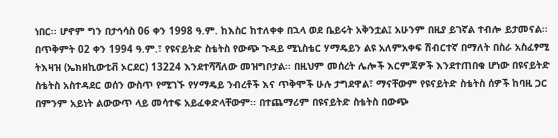ነበር፡፡ ሆኖም ግን በታኅሳስ 06 ቀን 1998 ዓ.ም. ከእስር ከተለቀቀ በኋላ ወደ ቤይሩት አቅንቷል፤ አሁንም በዚያ ይገኛል ተብሎ ይታመናል፡፡
በጥቅምት 02 ቀን 1994 ዓ.ም.፣ የዩናይትድ ስቴትስ የውጭ ጉዳይ ሚኒስቴር ሃማዴይን ልዩ አለምአቀፍ ሽብርተኛ በማለት በስራ አስፈፃሚ ትእዛዝ (ኤክዘኪውቲቭ ኦርደር) 13224 እንደተሻሻለው መዝግቦታል፡፡ በዚህም መሰረት ሌሎች እርምጃዎች እንደተጠበቁ ሆነው በዩናይትድ ስቴትስ አስተዳደር ወሰን ውስጥ የሚገኙ የሃማዴይ ንብረቶች እና ጥቅሞች ሁሉ ታግደዋል፣ ማናቸውም የዩናይትድ ስቴትስ ሰዎች ከባዚ ጋር በምንም አይነት ልውውጥ ላይ መሳተፍ አይፈቀድላቸውም፡፡ በተጨማሪም በዩናይትድ ስቴትስ በውጭ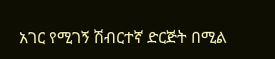አገር የሚገኝ ሽብርተኛ ድርጅት በሚል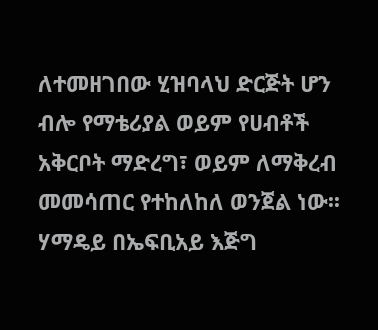ለተመዘገበው ሂዝባላህ ድርጅት ሆን ብሎ የማቴሪያል ወይም የሀብቶች አቅርቦት ማድረግ፣ ወይም ለማቅረብ መመሳጠር የተከለከለ ወንጀል ነው፡፡ ሃማዴይ በኤፍቢአይ እጅግ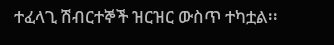ተፈላጊ ሽብርተኞች ዝርዝር ውስጥ ተካቷል፡፡